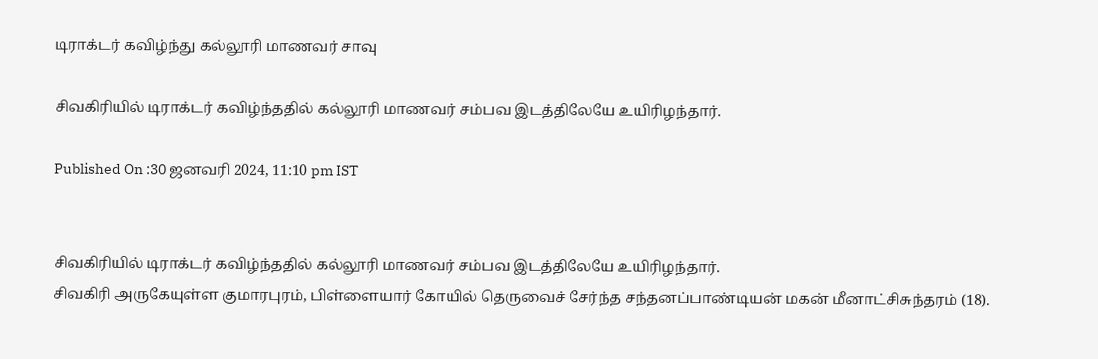டிராக்டர் கவிழ்ந்து கல்லூரி மாணவர் சாவு

சிவகிரியில் டிராக்டர் கவிழ்ந்ததில் கல்லூரி மாணவர் சம்பவ இடத்திலேயே உயிரிழந்தார்.

Published On :30 ஜனவரி 2024, 11:10 pm IST


சிவகிரியில் டிராக்டர் கவிழ்ந்ததில் கல்லூரி மாணவர் சம்பவ இடத்திலேயே உயிரிழந்தார்.
சிவகிரி அருகேயுள்ள குமாரபுரம், பிள்ளையார் கோயில் தெருவைச் சேர்ந்த சந்தனப்பாண்டியன் மகன் மீனாட்சிசுந்தரம் (18).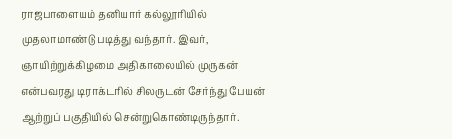ராஜபாளையம் தனியார் கல்லூரியில் முதலாமாண்டு படித்து வந்தார். இவர், ஞாயிற்றுக்கிழமை அதிகாலையில் முருகன் என்பவரது டிராக்டரில் சிலருடன் சேர்ந்து பேயன் ஆற்றுப் பகுதியில் சென்றுகொண்டிருந்தார்.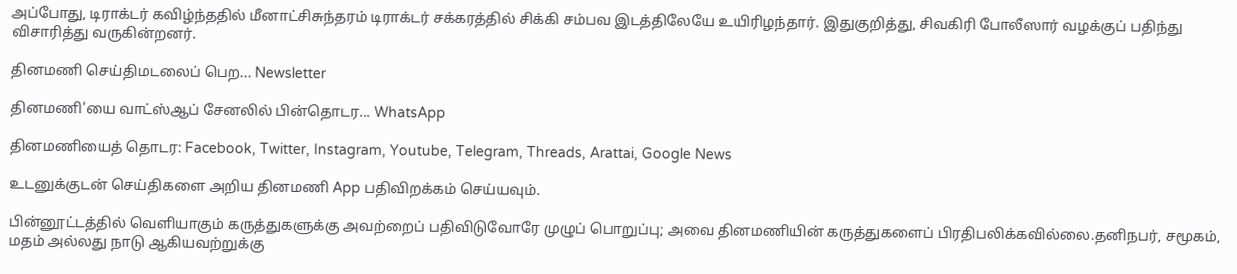அப்போது, டிராக்டர் கவிழ்ந்ததில் மீனாட்சிசுந்தரம் டிராக்டர் சக்கரத்தில் சிக்கி சம்பவ இடத்திலேயே உயிரிழந்தார். இதுகுறித்து, சிவகிரி போலீஸார் வழக்குப் பதிந்து விசாரித்து வருகின்றனர்.

தினமணி செய்திமடலைப் பெற... Newsletter

தினமணி'யை வாட்ஸ்ஆப் சேனலில் பின்தொடர... WhatsApp

தினமணியைத் தொடர: Facebook, Twitter, Instagram, Youtube, Telegram, Threads, Arattai, Google News

உடனுக்குடன் செய்திகளை அறிய தினமணி App பதிவிறக்கம் செய்யவும்.

பின்னூட்டத்தில் வெளியாகும் கருத்துகளுக்கு அவற்றைப் பதிவிடுவோரே முழுப் பொறுப்பு; அவை தினமணியின் கருத்துகளைப் பிரதிபலிக்கவில்லை.தனிநபர், சமூகம், மதம் அல்லது நாடு ஆகியவற்றுக்கு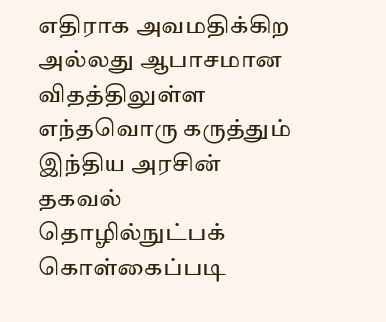எதிராக அவமதிக்கிற அல்லது ஆபாசமான விதத்திலுள்ள எந்தவொரு கருத்தும் இந்திய அரசின் தகவல் தொழில்நுட்பக் கொள்கைப்படி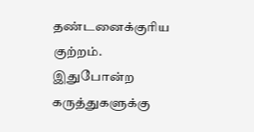தண்டனைக்குரிய குற்றம். இதுபோன்ற கருத்துகளுக்கு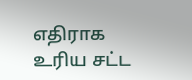எதிராக உரிய சட்ட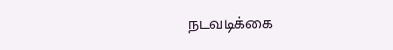நடவடிக்கை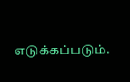எடுக்கப்படும்.